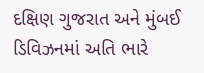દક્ષિણ ગુજરાત અને મુંબઈ ડિવિઝનમાં અતિ ભારે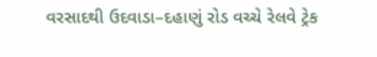વરસાદથી ઉદવાડા–દહાણું રોડ વચ્ચે રેલવે ટ્રેક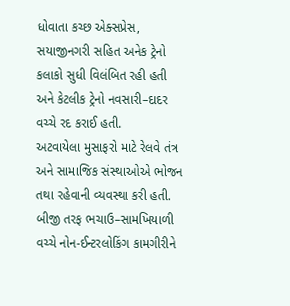ધોવાતા કચ્છ એક્સપ્રેસ, સયાજીનગરી સહિત અનેક ટ્રેનો કલાકો સુધી વિલંબિત રહી હતી અને કેટલીક ટ્રેનો નવસારી–દાદર વચ્ચે રદ કરાઈ હતી.
અટવાયેલા મુસાફરો માટે રેલવે તંત્ર અને સામાજિક સંસ્થાઓએ ભોજન તથા રહેવાની વ્યવસ્થા કરી હતી. બીજી તરફ ભચાઉ–સામખિયાળી વચ્ચે નોન-ઈન્ટરલોકિંગ કામગીરીને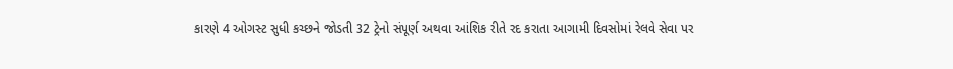કારણે 4 ઓગસ્ટ સુધી કચ્છને જોડતી 32 ટ્રેનો સંપૂર્ણ અથવા આંશિક રીતે રદ કરાતા આગામી દિવસોમાં રેલવે સેવા પર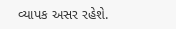વ્યાપક અસર રહેશે.